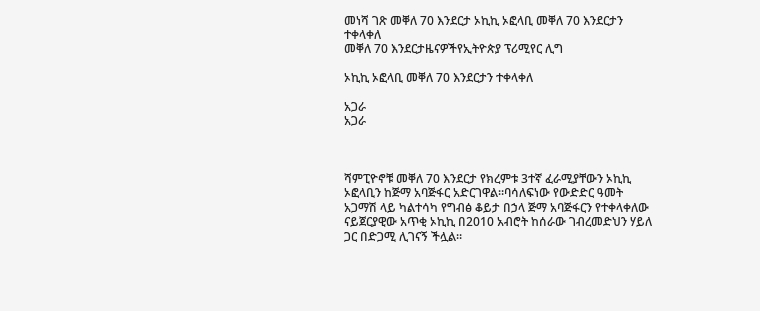መነሻ ገጽ መቐለ 70 እንደርታ ኦኪኪ ኦፎላቢ መቐለ 70 እንደርታን ተቀላቀለ
መቐለ 70 እንደርታዜናዎችየኢትዮጵያ ፕሪሚየር ሊግ

ኦኪኪ ኦፎላቢ መቐለ 70 እንደርታን ተቀላቀለ

አጋራ
አጋራ



ሻምፒዮኖቹ መቐለ 70 እንደርታ የክረምቱ 3ተኛ ፈራሚያቸውን ኦኪኪ ኦፎላቢን ከጅማ አባጅፋር አድርገዋል።ባሳለፍነው የውድድር ዓመት አጋማሽ ላይ ካልተሳካ የግብፅ ቆይታ በኃላ ጅማ አባጅፋርን የተቀላቀለው ናይጀርያዊው አጥቂ ኦኪኪ በ2010 አብሮት ከሰራው ገብረመድህን ሃይለ ጋር በድጋሚ ሊገናኝ ችሏል።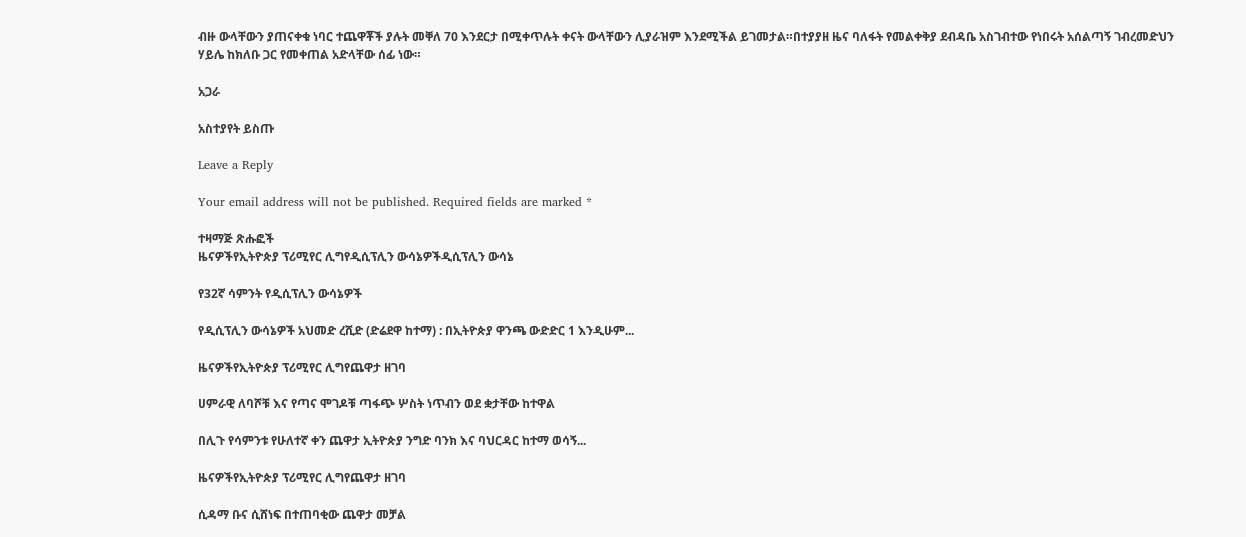ብዙ ውላቸውን ያጠናቀቁ ነባር ተጨዋቾች ያሉት መቐለ 70 እንደርታ በሚቀጥሉት ቀናት ውላቸውን ሊያራዝም እንደሚችል ይገመታል።በተያያዘ ዜና ባለፋት የመልቀቅያ ደብዳቤ አስገብተው የነበሩት አሰልጣኝ ገብረመድህን ሃይሌ ከክለቡ ጋር የመቀጠል አድላቸው ሰፊ ነው።

አጋራ

አስተያየት ይስጡ

Leave a Reply

Your email address will not be published. Required fields are marked *

ተዛማጅ ጽሑፎች
ዜናዎችየኢትዮጵያ ፕሪሚየር ሊግየዲሲፕሊን ውሳኔዎችዲሲፕሊን ውሳኔ

የ32ኛ ሳምንት የዲሲፕሊን ውሳኔዎች

የዲሲፕሊን ውሳኔዎች አህመድ ረሺድ (ድሬደዋ ከተማ) : በኢትዮጵያ ዋንጫ ውድድር 1 እንዲሁም...

ዜናዎችየኢትዮጵያ ፕሪሚየር ሊግየጨዋታ ዘገባ

ሀምራዊ ለባሾቹ እና የጣና ሞገዶቹ ጣፋጭ ሦስት ነጥብን ወደ ቋታቸው ከተዋል

በሊጉ የሳምንቱ የሁለተኛ ቀን ጨዋታ ኢትዮጵያ ንግድ ባንክ እና ባህርዳር ከተማ ወሳኝ...

ዜናዎችየኢትዮጵያ ፕሪሚየር ሊግየጨዋታ ዘገባ

ሲዳማ ቡና ሲሸነፍ በተጠባቂው ጨዋታ መቻል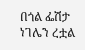በጎል ፌሽታ ነገሌን ረቷል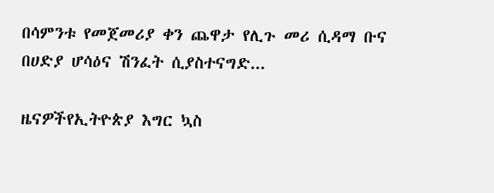በሳምንቱ የመጀመሪያ ቀን ጨዋታ የሊጉ መሪ ሲዳማ ቡና በሀድያ ሆሳዕና ሽንፈት ሲያስተናግድ...

ዜናዎችየኢትዮጵያ እግር ኳስ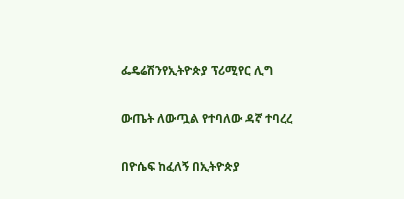ፌዴሬሽንየኢትዮጵያ ፕሪሚየር ሊግ

ውጤት ለውጧል የተባለው ዳኛ ተባረረ

በዮሴፍ ከፈለኝ በኢትዮጵያ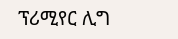ፕሪሚየር ሊግ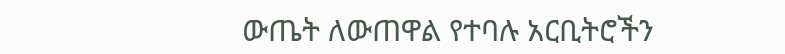ውጤት ለውጠዋል የተባሉ አርቢትሮችን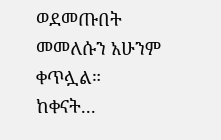ወደመጡበት መመለሱን አሁንም ቀጥሏል። ከቀናት...